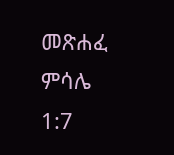መጽሐፈ ምሳሌ 1:7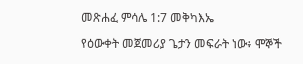መጽሐፈ ምሳሌ 1:7 መቅካእኤ

የዕውቀት መጀመሪያ ጌታን መፍራት ነው፥ ሞኞች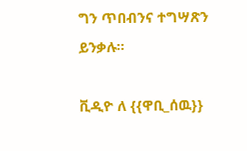ግን ጥበብንና ተግሣጽን ይንቃሉ።

ቪዲዮ ለ {{ዋቢ_ሰዉ}}